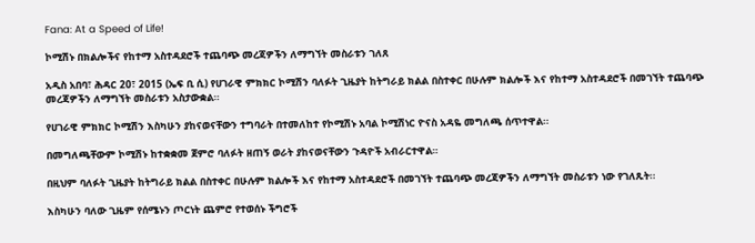Fana: At a Speed of Life!

ኮሚሽኑ በክልሎችና የከተማ አስተዳደሮች ተጨባጭ መረጃዎችን ለማግኘት መስራቱን ገለጸ

አዲስ አበባ፣ ሕዳር 20፣ 2015 (ኤፍ ቢ ሲ) የሀገራዊ ምክክር ኮሚሽን ባለፉት ጊዜያት ከትግራይ ክልል በስተቀር በሁሉም ክልሎች እና የከተማ አስተዳደሮች በመገኘት ተጨባጭ መረጃዎችን ለማግኘት መስራቱን አስታውቋል፡፡

የሀገራዊ ምክክር ኮሚሽን እስካሁን ያከናወናቸውን ተግባራት በተመለከተ የኮሚሽኑ አባል ኮሚሽነር ዮናስ አዳዬ መግለጫ ሰጥተዋል፡፡

በመግለጫቸውም ኮሚሽኑ ከተቋቋመ ጀምሮ ባለፉት ዘጠኝ ወራት ያከናወናቸውን ጉዳዮች አብራርተዋል።

በዚህም ባለፉት ጊዜያት ከትግራይ ክልል በስተቀር በሁሉም ክልሎች እና የከተማ አስተዳደሮች በመገኘት ተጨባጭ መረጃዎችን ለማግኘት መስራቱን ነው የገለጹት፡፡

እስካሁን ባለው ጊዜም የሰሜኑን ጦርነት ጨምሮ የተወሰኑ ችግሮች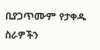ቢያጋጥሙም የታቀዱ ስራዎችን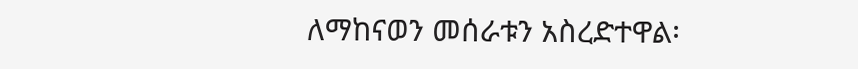ለማከናወን መሰራቱን አስረድተዋል፡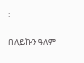፡

በለይኩን ዓለም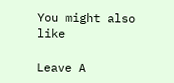You might also like

Leave A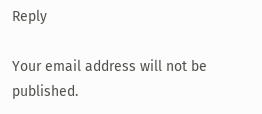Reply

Your email address will not be published.